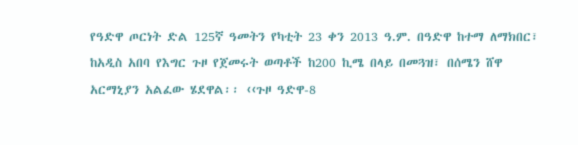የዓድዋ ጦርነት ድል 125ኛ ዓመትን የካቲት 23 ቀን 2013 ዓ.ም. በዓድዋ ከተማ ለማክበር፣ ከአዲስ አበባ የእግር ጉዞ የጀመሩት ወጣቶች ከ200 ኪሜ በላይ በመጓዝ፣ በሰሜን ሸዋ አርማኒያን አልፈው ሄደዋል፡፡ ‹‹ጉዞ ዓድዋ-8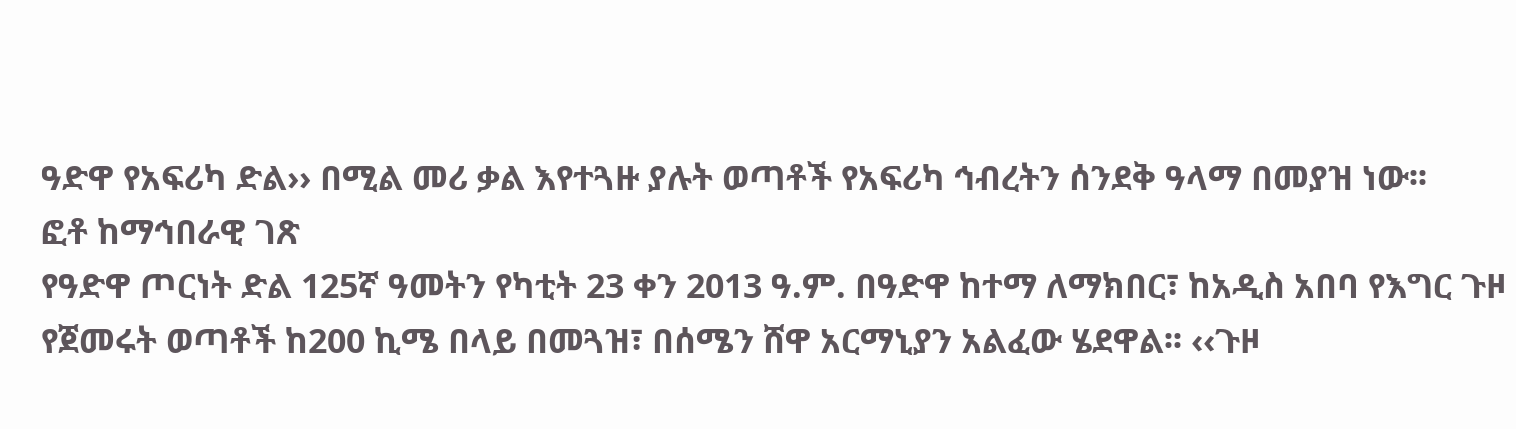ዓድዋ የአፍሪካ ድል›› በሚል መሪ ቃል እየተጓዙ ያሉት ወጣቶች የአፍሪካ ኅብረትን ሰንደቅ ዓላማ በመያዝ ነው፡፡
ፎቶ ከማኅበራዊ ገጽ
የዓድዋ ጦርነት ድል 125ኛ ዓመትን የካቲት 23 ቀን 2013 ዓ.ም. በዓድዋ ከተማ ለማክበር፣ ከአዲስ አበባ የእግር ጉዞ የጀመሩት ወጣቶች ከ200 ኪሜ በላይ በመጓዝ፣ በሰሜን ሸዋ አርማኒያን አልፈው ሄደዋል፡፡ ‹‹ጉዞ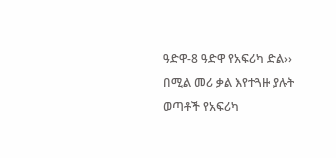ዓድዋ-8 ዓድዋ የአፍሪካ ድል›› በሚል መሪ ቃል እየተጓዙ ያሉት ወጣቶች የአፍሪካ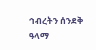ኅብረትን ሰንደቅ ዓላማ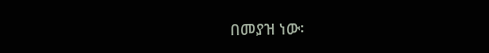በመያዝ ነው፡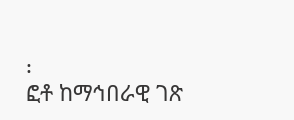፡
ፎቶ ከማኅበራዊ ገጽ